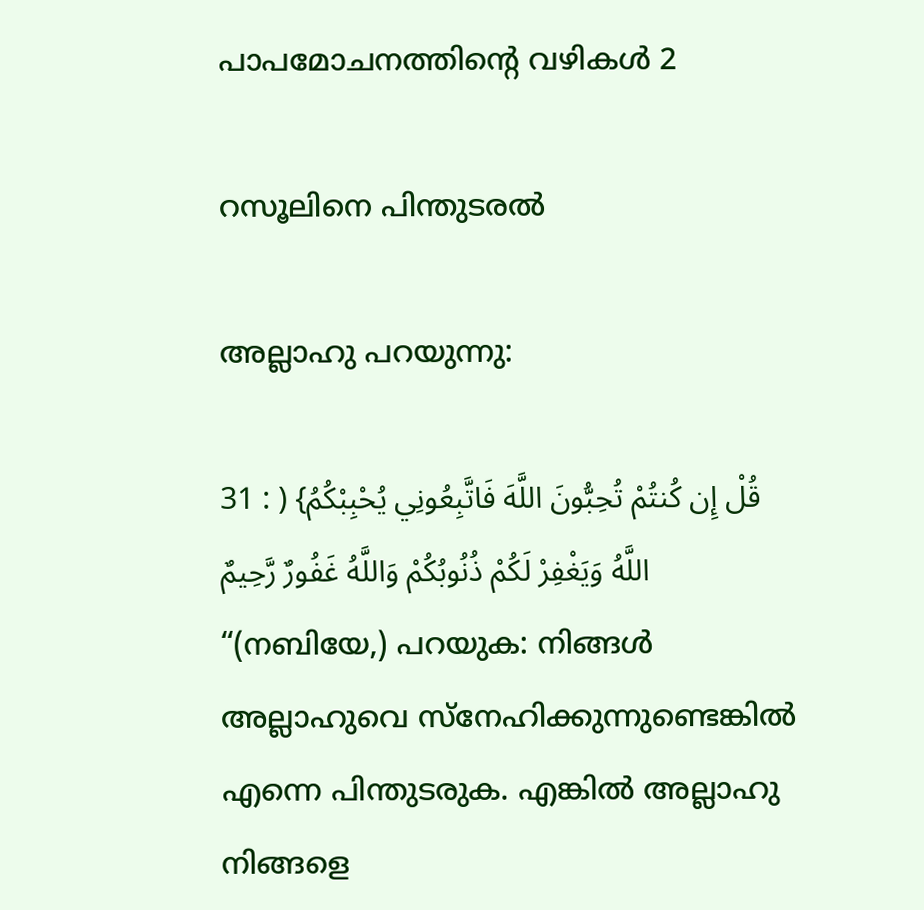പാപമോചനത്തിൻ്റെ വഴികൾ 2

റസൂലിനെ പിന്തുടരൽ

അല്ലാഹു പറയുന്നു:

31 : ) {قُلْ إِن كُنتُمْ تُحِبُّونَ اللَّهَ فَاتَّبِعُونِي يُحْبِبْكُمُ اللَّهُ وَيَغْفِرْ لَكُمْ ذُنُوبُكُمْ وَاللَّهُ غَفُورٌ رَّحِيمٌ “(നബിയേ,) പറയുക: നിങ്ങൾ അല്ലാഹുവെ സ്നേഹിക്കുന്നുണ്ടെങ്കിൽ എന്നെ പിന്തുടരുക. എങ്കിൽ അല്ലാഹു നിങ്ങളെ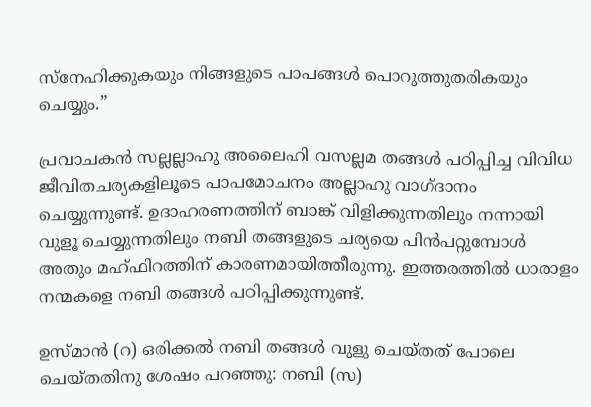സ്നേഹിക്കുകയും നിങ്ങളുടെ പാപങ്ങൾ പൊറുത്തുതരികയും ചെയ്യും.”

പ്രവാചകൻ സല്ലല്ലാഹു അലൈഹി വസല്ലമ തങ്ങൾ പഠിപ്പിച്ച വിവിധ ജീവിതചര്യകളിലൂടെ പാപമോചനം അല്ലാഹു വാഗ്ദാനം ചെയ്യുന്നുണ്ട്. ഉദാഹരണത്തിന് ബാങ്ക് വിളിക്കുന്നതിലും നന്നായി വുളൂ ചെയ്യുന്നതിലും നബി തങ്ങളുടെ ചര്യയെ പിൻപറ്റുമ്പോൾ അതും മഹ്ഫിറത്തിന് കാരണമായിത്തീരുന്നു. ഇത്തരത്തിൽ ധാരാളം നന്മകളെ നബി തങ്ങൾ പഠിപ്പിക്കുന്നുണ്ട്.

ഉസ്‌മാൻ (റ) ഒരിക്കൽ നബി തങ്ങൾ വുളു ചെയ്‌തത് പോലെ ചെയ്‌തതിനു ശേഷം പറഞ്ഞു: നബി (സ)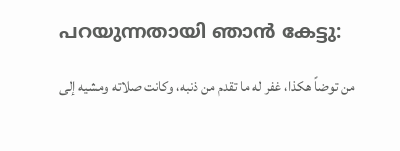പറയുന്നതായി ഞാൻ കേട്ടു:

من توضاً هكذا، غفر له ما تقدم من ذنبه، وكانت صلاته ومشيه إلى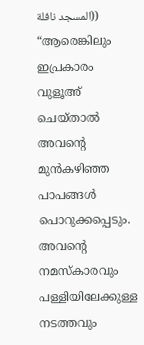المسجد نافلة)) “ആരെങ്കിലും ഇപ്രകാരം വുളൂഅ് ചെയ്‌താൽ അവൻ്റെ മുൻകഴിഞ്ഞ പാപങ്ങൾ പൊറുക്കപ്പെടും. അവൻ്റെ നമസ്‌കാരവും പള്ളിയിലേക്കുള്ള നടത്തവും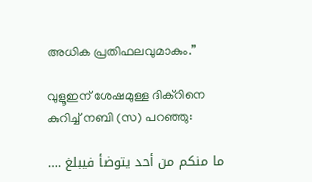അധിക പ്രതിഫലവുമാകും.”

വുളൂഇന് ശേഷമുള്ള ദിക്‌റിനെ കുറിച്ച് നബി (സ) പറഞ്ഞു:

…. ما منكم من أحد يتوضأ فيبلغ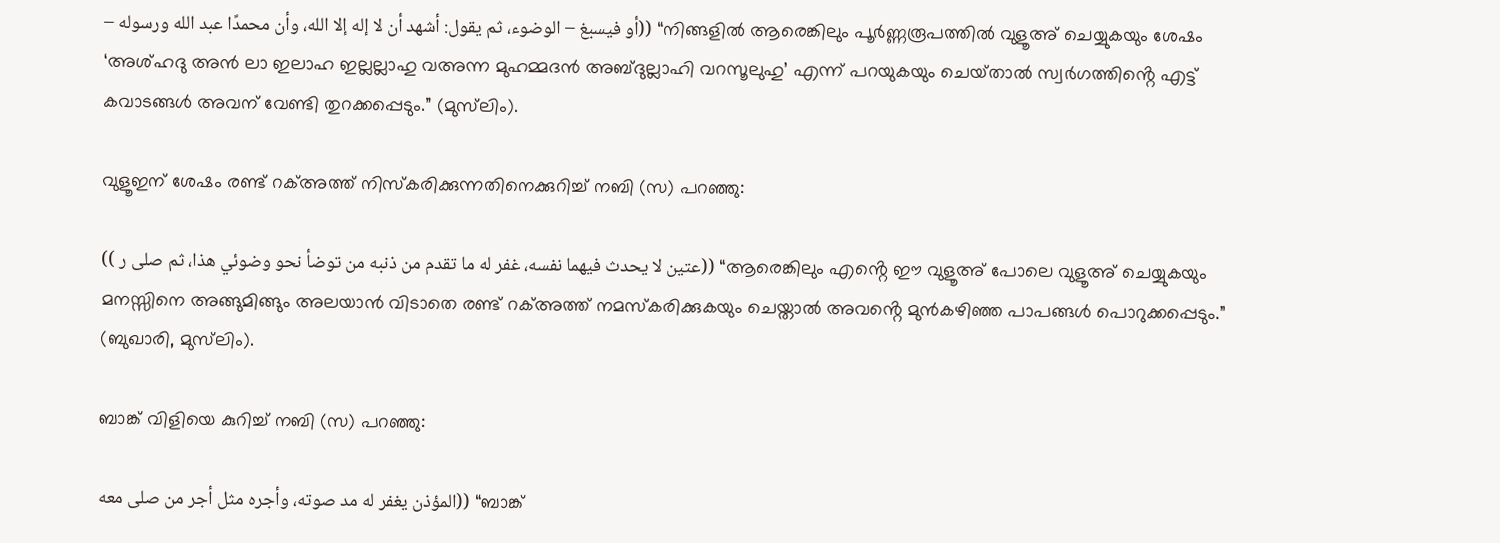– أو فيسبغ – الوضوء، ثم يقول: أشهد أن لا إله إلا الله، وأن محمدًا عبد الله ورسوله)) “നിങ്ങളിൽ ആരെങ്കിലും പൂർണ്ണരൂപത്തിൽ വുളൂഅ് ചെയ്യുകയും ശേഷം ‘അശ്ഹദു അൻ ലാ ഇലാഹ ഇല്ലല്ലാഹു വഅന്ന മുഹമ്മദൻ അബ്ദുല്ലാഹി വറസൂലുഹു’ എന്ന് പറയുകയും ചെയ്‌താൽ സ്വർഗത്തിൻ്റെ എട്ട് കവാടങ്ങൾ അവന് വേണ്ടി തുറക്കപ്പെടും.” (മുസ്‌ലിം).

വുളൂഇന് ശേഷം രണ്ട് റക്അത്ത് നിസ്‌കരിക്കുന്നതിനെക്കുറിച്ച് നബി (സ) പറഞ്ഞു:

(( عتين لا يحدث فيهما نفسه، غفر له ما تقدم من ذنبه من توضأ نحو وضوئي هذا، ثم صلى ر)) “ആരെങ്കിലും എൻ്റെ ഈ വുളൂഅ് പോലെ വുളൂഅ് ചെയ്യുകയും മനസ്സിനെ അങ്ങുമിങ്ങും അലയാൻ വിടാതെ രണ്ട് റക്അത്ത് നമസ്‌കരിക്കുകയും ചെയ്ത‌ാൽ അവൻ്റെ മുൻകഴിഞ്ഞ പാപങ്ങൾ പൊറുക്കപ്പെടും.” (ബുഖാരി, മുസ്‌ലിം).

ബാങ്ക് വിളിയെ കുറിച്ച് നബി (സ) പറഞ്ഞു:

المؤذن يغفر له مد صوته، وأجره مثل أجر من صلى معه)) “ബാങ്ക്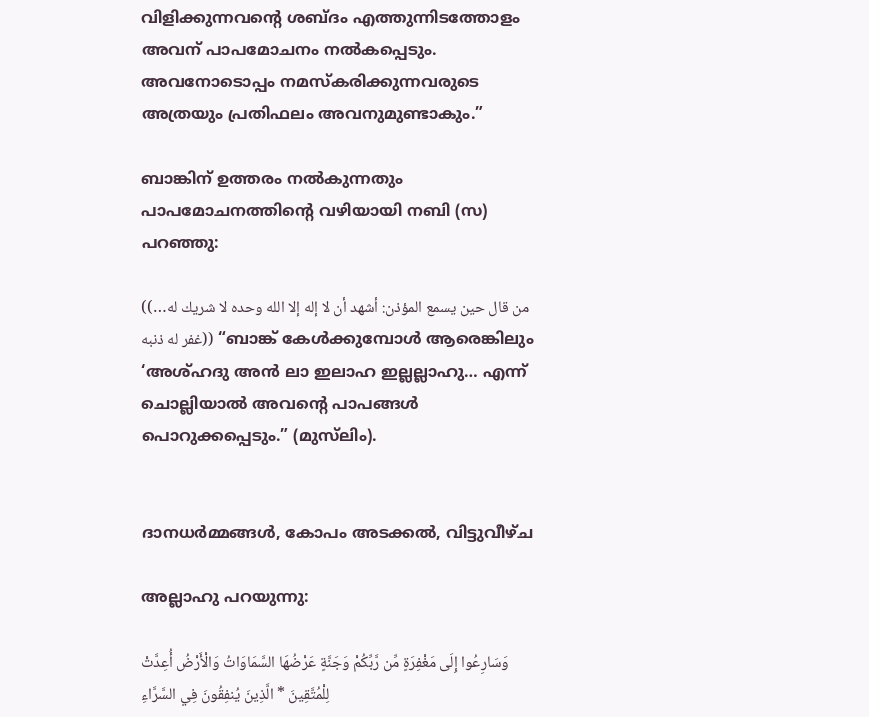വിളിക്കുന്നവൻ്റെ ശബ്ദം എത്തുന്നിടത്തോളം അവന് പാപമോചനം നൽകപ്പെടും. അവനോടൊപ്പം നമസ്‌കരിക്കുന്നവരുടെ അത്രയും പ്രതിഫലം അവനുമുണ്ടാകും.”

ബാങ്കിന് ഉത്തരം നൽകുന്നതും പാപമോചനത്തിന്റെ വഴിയായി നബി (സ) പറഞ്ഞു:

((من قال حين يسمع المؤذن: أشهد أن لا إله إلا الله وحده لا شريك له… غفر له ذنبه)) “ബാങ്ക് കേൾക്കുമ്പോൾ ആരെങ്കിലും ‘അശ്ഹദു അൻ ലാ ഇലാഹ ഇല്ലല്ലാഹു… എന്ന് ചൊല്ലിയാൽ അവൻ്റെ പാപങ്ങൾ പൊറുക്കപ്പെടും.” (മുസ്‌ലിം).


ദാനധർമ്മങ്ങൾ, കോപം അടക്കൽ, വിട്ടുവീഴ്ച

അല്ലാഹു പറയുന്നു:

وَسَارِعُوا إِلَى مَغْفِرَةٍ مِّن رَّبِّكُمْ وَجَنَّةٍ عَرْضُهَا السَّمَاوَاتُ وَالْأَرْضُ أُعِدَّتْ لِلْمُتَّقِينَ * الَّذِينَ يُنفِقُونَ فِي السَّرَّاءِ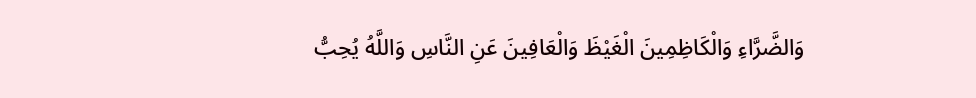وَالضَّرَّاءِ وَالْكَاظِمِينَ الْغَيْظَ وَالْعَافِينَ عَنِ النَّاسِ وَاللَّهُ يُحِبُّ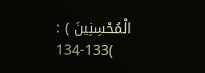الْمُحْسِنِينَ ) : 133-134(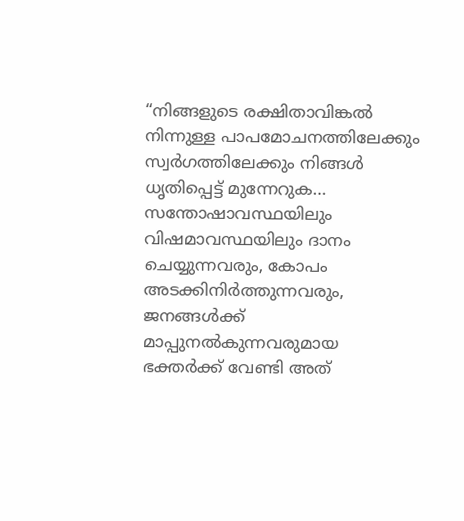“നിങ്ങളുടെ രക്ഷിതാവിങ്കൽ നിന്നുള്ള പാപമോചനത്തിലേക്കും സ്വർഗത്തിലേക്കും നിങ്ങൾ ധൃതിപ്പെട്ട് മുന്നേറുക… സന്തോഷാവസ്ഥയിലും വിഷമാവസ്ഥയിലും ദാനം ചെയ്യുന്നവരും, കോപം അടക്കിനിർത്തുന്നവരും, ജനങ്ങൾക്ക് മാപ്പുനൽകുന്നവരുമായ ഭക്തർക്ക് വേണ്ടി അത്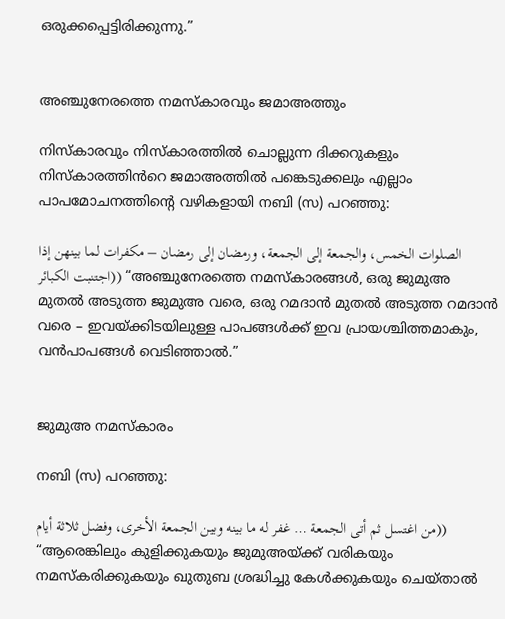ഒരുക്കപ്പെട്ടിരിക്കുന്നു.”


അഞ്ചുനേരത്തെ നമസ്‌കാരവും ജമാഅത്തും

നിസ്‌കാരവും നിസ്‌കാരത്തിൽ ചൊല്ലുന്ന ദിക്കറുകളും നിസ്‌കാരത്തിൻറെ ജമാഅത്തിൽ പങ്കെടുക്കലും എല്ലാം പാപമോചനത്തിൻ്റെ വഴികളായി നബി (സ) പറഞ്ഞു:

الصلوات الخمس، والجمعة إلى الجمعة، ورمضان إلى رمضان – مكفرات لما بينهن إذا اجتنبت الكبائر)) “അഞ്ചുനേരത്തെ നമസ്‌കാരങ്ങൾ, ഒരു ജുമുഅ മുതൽ അടുത്ത ജുമുഅ വരെ, ഒരു റമദാൻ മുതൽ അടുത്ത റമദാൻ വരെ – ഇവയ്ക്കിടയിലുള്ള പാപങ്ങൾക്ക് ഇവ പ്രായശ്ചിത്തമാകും, വൻപാപങ്ങൾ വെടിഞ്ഞാൽ.”


ജുമുഅ നമസ്കാരം

നബി (സ) പറഞ്ഞു:

من اغتسل ثم أتى الجمعة … غفر له ما بينه وبين الجمعة الأخرى، وفضل ثلاثة أيام)) “ആരെങ്കിലും കുളിക്കുകയും ജുമുഅയ്ക്ക് വരികയും നമസ്‌കരിക്കുകയും ഖുതുബ ശ്രദ്ധിച്ചു കേൾക്കുകയും ചെയ്‌താൽ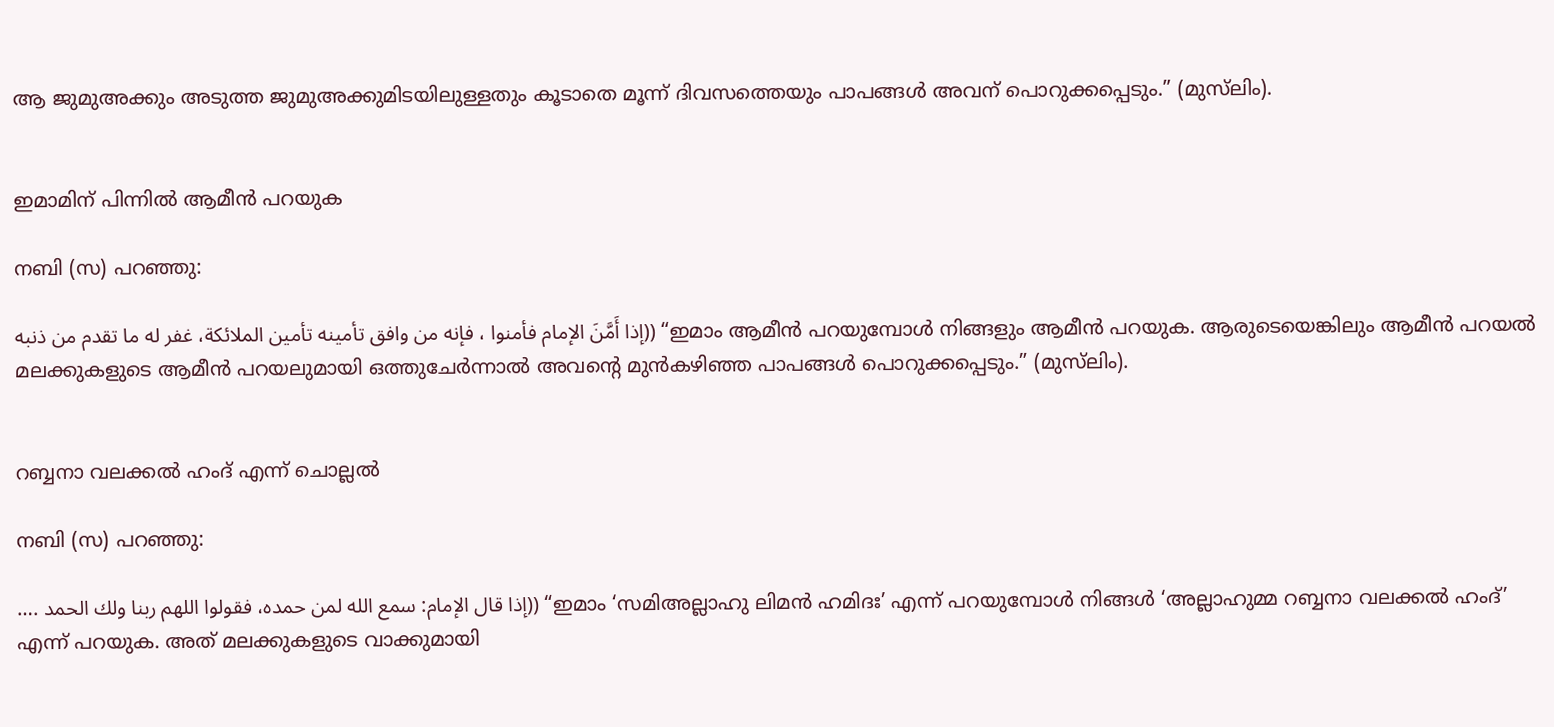ആ ജുമുഅക്കും അടുത്ത ജുമുഅക്കുമിടയിലുള്ളതും കൂടാതെ മൂന്ന് ദിവസത്തെയും പാപങ്ങൾ അവന് പൊറുക്കപ്പെടും.” (മുസ്‌ലിം).


ഇമാമിന് പിന്നിൽ ആമീൻ പറയുക

നബി (സ) പറഞ്ഞു:

إذا أَمَّنَ الإمام فأمنوا ، فإنه من وافق تأمينه تأمين الملائكة، غفر له ما تقدم من ذنبه)) “ഇമാം ആമീൻ പറയുമ്പോൾ നിങ്ങളും ആമീൻ പറയുക. ആരുടെയെങ്കിലും ആമീൻ പറയൽ മലക്കുകളുടെ ആമീൻ പറയലുമായി ഒത്തുചേർന്നാൽ അവൻ്റെ മുൻകഴിഞ്ഞ പാപങ്ങൾ പൊറുക്കപ്പെടും.” (മുസ്‌ലിം).


റബ്ബനാ വലക്കൽ ഹംദ് എന്ന് ചൊല്ലൽ

നബി (സ) പറഞ്ഞു:

…. إذا قال الإمام: سمع الله لمن حمده، فقولوا اللهم ربنا ولك الحمد)) “ഇമാം ‘സമിഅല്ലാഹു ലിമൻ ഹമിദഃ’ എന്ന് പറയുമ്പോൾ നിങ്ങൾ ‘അല്ലാഹുമ്മ റബ്ബനാ വലക്കൽ ഹംദ്’ എന്ന് പറയുക. അത് മലക്കുകളുടെ വാക്കുമായി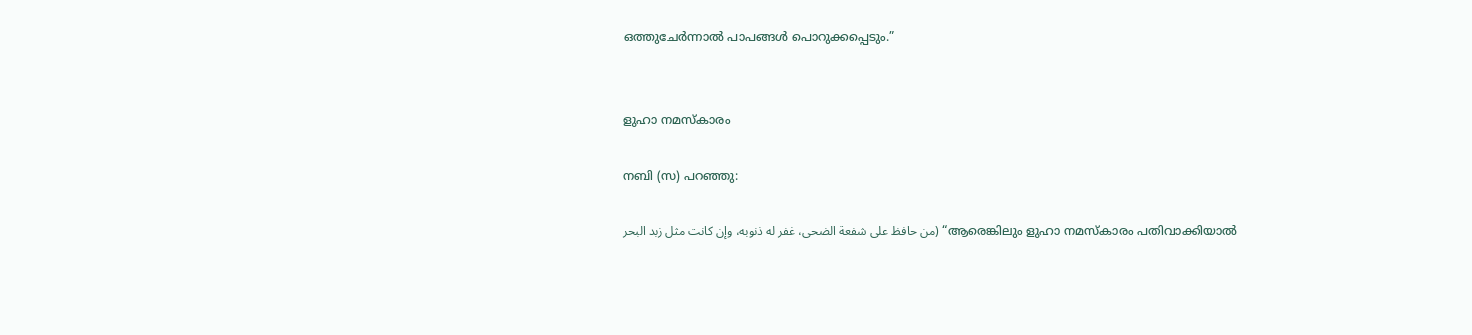ഒത്തുചേർന്നാൽ പാപങ്ങൾ പൊറുക്കപ്പെടും.”


ളുഹാ നമസ്കാരം

നബി (സ) പറഞ്ഞു:

من حافظ على شفعة الضحى، غفر له ذنوبه، وإن كانت مثل زبد البحر) “ആരെങ്കിലും ളുഹാ നമസ്‌കാരം പതിവാക്കിയാൽ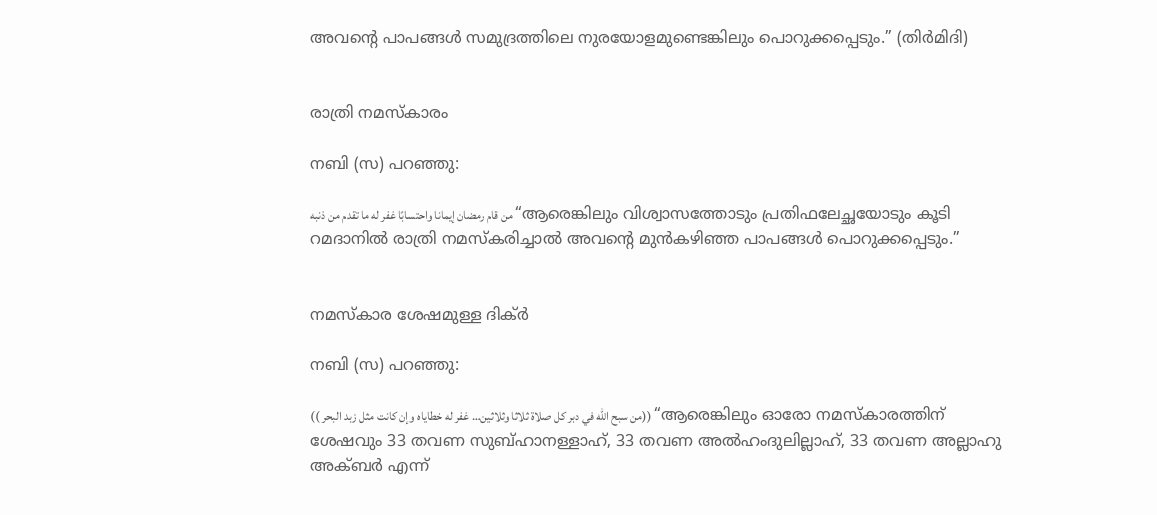അവൻ്റെ പാപങ്ങൾ സമുദ്രത്തിലെ നുരയോളമുണ്ടെങ്കിലും പൊറുക്കപ്പെടും.” (തിർമിദി)


രാത്രി നമസ്കാരം

നബി (സ) പറഞ്ഞു:

من قام رمضان إيمانا واحتسابًا غفر له ما تقدم من ذنبه “ആരെങ്കിലും വിശ്വാസത്തോടും പ്രതിഫലേച്ഛയോടും കൂടി റമദാനിൽ രാത്രി നമസ്ക‌രിച്ചാൽ അവൻ്റെ മുൻകഴിഞ്ഞ പാപങ്ങൾ പൊറുക്കപ്പെടും.”


നമസ്കാര ശേഷമുള്ള ദിക്ർ

നബി (സ) പറഞ്ഞു:

(( من سبح الله في دبر كل صلاة ثلاثا وثلاثين… غفر له خطاياه وإن كانت مثل زبد البحر)) “ആരെങ്കിലും ഓരോ നമസ്‌കാരത്തിന് ശേഷവും 33 തവണ സുബ്ഹാനള്ളാഹ്, 33 തവണ അൽഹംദുലില്ലാഹ്, 33 തവണ അല്ലാഹു അക്ബർ എന്ന്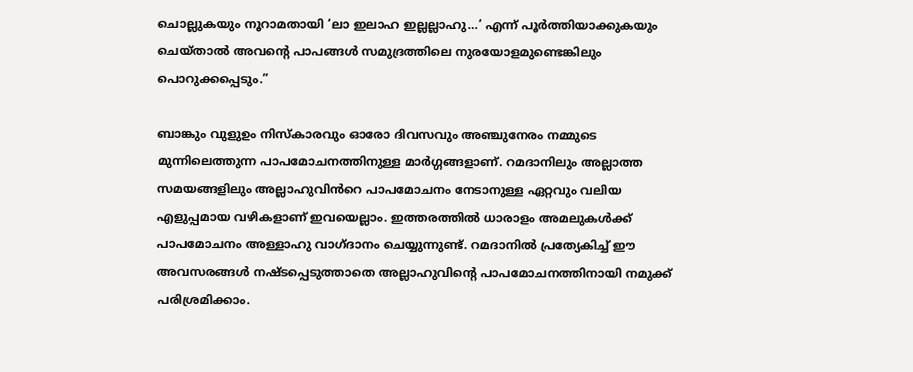ചൊല്ലുകയും നൂറാമതായി ‘ലാ ഇലാഹ ഇല്ലല്ലാഹു…’ എന്ന് പൂർത്തിയാക്കുകയും ചെയ്‌താൽ അവന്റെ പാപങ്ങൾ സമുദ്രത്തിലെ നുരയോളമുണ്ടെങ്കിലും പൊറുക്കപ്പെടും.”

ബാങ്കും വുളുഉം നിസ്‌കാരവും ഓരോ ദിവസവും അഞ്ചുനേരം നമ്മുടെ മുന്നിലെത്തുന്ന പാപമോചനത്തിനുള്ള മാർഗ്ഗങ്ങളാണ്. റമദാനിലും അല്ലാത്ത സമയങ്ങളിലും അല്ലാഹുവിൻറെ പാപമോചനം നേടാനുള്ള ഏറ്റവും വലിയ എളുപ്പമായ വഴികളാണ് ഇവയെല്ലാം. ഇത്തരത്തിൽ ധാരാളം അമലുകൾക്ക് പാപമോചനം അള്ളാഹു വാഗ്ദാനം ചെയ്യുന്നുണ്ട്. റമദാനിൽ പ്രത്യേകിച്ച് ഈ അവസരങ്ങൾ നഷ്ടപ്പെടുത്താതെ അല്ലാഹുവിൻ്റെ പാപമോചനത്തിനായി നമുക്ക് പരിശ്രമിക്കാം.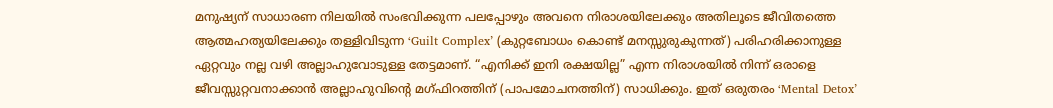മനുഷ്യന് സാധാരണ നിലയിൽ സംഭവിക്കുന്ന പലപ്പോഴും അവനെ നിരാശയിലേക്കും അതിലൂടെ ജീവിതത്തെ ആത്മഹത്യയിലേക്കും തള്ളിവിടുന്ന ‘Guilt Complex’ (കുറ്റബോധം കൊണ്ട് മനസ്സുരുകുന്നത്) പരിഹരിക്കാനുള്ള ഏറ്റവും നല്ല വഴി അല്ലാഹുവോടുള്ള തേട്ടമാണ്. “എനിക്ക് ഇനി രക്ഷയില്ല” എന്ന നിരാശയിൽ നിന്ന് ഒരാളെ ജീവസ്സുറ്റവനാക്കാൻ അല്ലാഹുവിൻ്റെ മഗ്‌ഫിറത്തിന് (പാപമോചനത്തിന്) സാധിക്കും. ഇത് ഒരുതരം ‘Mental Detox’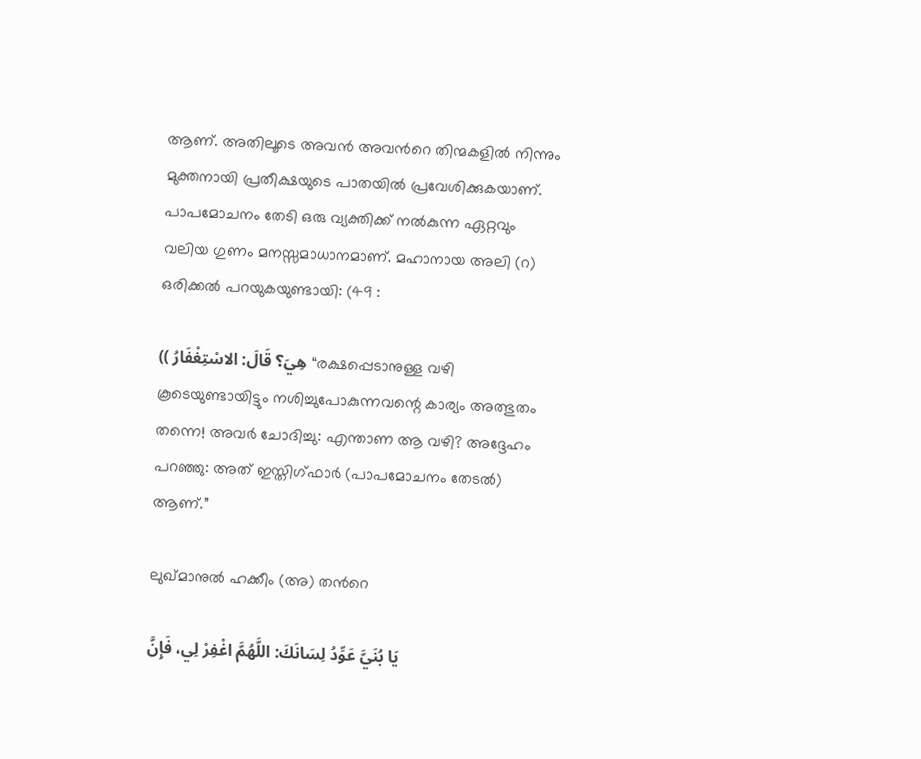ആണ്. അതിലൂടെ അവൻ അവൻറെ തിന്മകളിൽ നിന്നും മുക്തനായി പ്രതീക്ഷയുടെ പാതയിൽ പ്രവേശിക്കുകയാണ്. പാപമോചനം തേടി ഒരു വ്യക്തിക്ക് നൽകുന്ന ഏറ്റവും വലിയ ഗുണം മനസ്സമാധാനമാണ്. മഹാനായ അലി (റ) ഒരിക്കൽ പറയുകയുണ്ടായി: (49 :

(( هِيَ؟ قَالَ: الاسْتِغْفَارُ “രക്ഷപ്പെടാനുള്ള വഴി കൂടെയുണ്ടായിട്ടും നശിച്ചുപോകുന്നവന്റെ കാര്യം അത്ഭുതം തന്നെ! അവർ ചോദിച്ചു: എന്താണ ആ വഴി? അദ്ദേഹം പറഞ്ഞു: അത് ഇസ്തിഗ്‌ഫാർ (പാപമോചനം തേടൽ) ആണ്.”

ലുഖ്‌മാനുൽ ഹക്കീം (അ) തൻറെ

يَا بُنَيَّ عَوِّدُ لِسَانَكَ: اللَّهُمَّ اغْفِرْ لِي، فَإِنَّ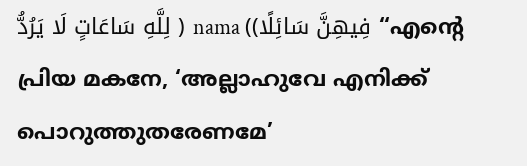لِلَّهِ سَاعَاتٍ لَا يَرُدُّ ) nama ((فِيهِنَّ سَائِلًا “എന്റെ പ്രിയ മകനേ, ‘അല്ലാഹുവേ എനിക്ക് പൊറുത്തുതരേണമേ’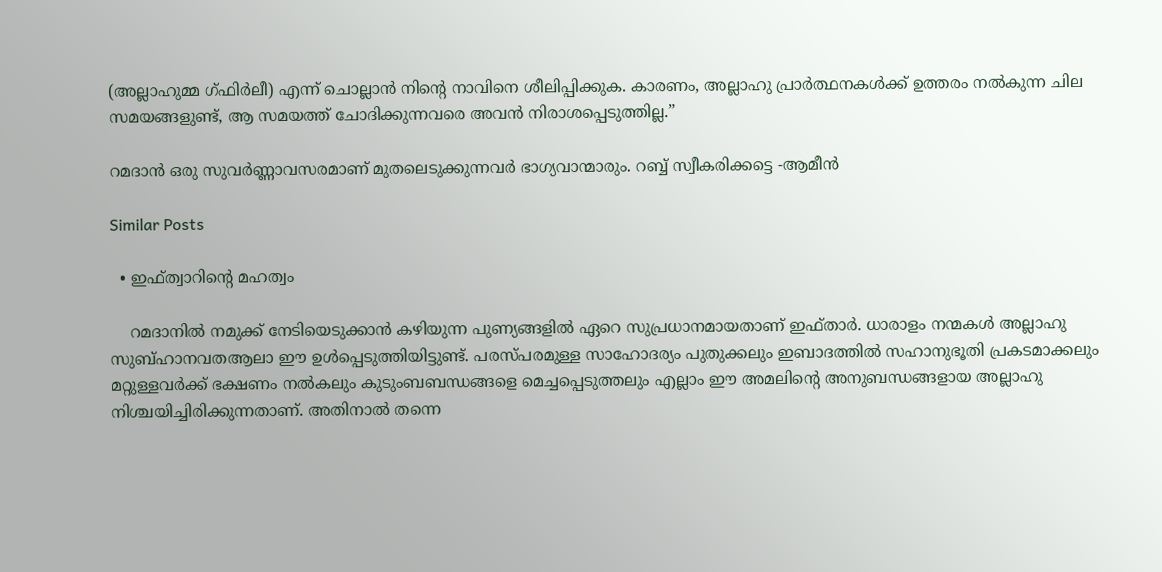(അല്ലാഹുമ്മ ഗ്ഫിർലീ) എന്ന് ചൊല്ലാൻ നിൻ്റെ നാവിനെ ശീലിപ്പിക്കുക. കാരണം, അല്ലാഹു പ്രാർത്ഥനകൾക്ക് ഉത്തരം നൽകുന്ന ചില സമയങ്ങളുണ്ട്, ആ സമയത്ത് ചോദിക്കുന്നവരെ അവൻ നിരാശപ്പെടുത്തില്ല.”

റമദാൻ ഒരു സുവർണ്ണാവസരമാണ് മുതലെടുക്കുന്നവർ ഭാഗ്യവാന്മാരും. റബ്ബ് സ്വീകരിക്കട്ടെ -ആമീൻ

Similar Posts

  • ഇഫ്‌ത്വാറിൻ്റെ മഹത്വം

    റമദാനിൽ നമുക്ക് നേടിയെടുക്കാൻ കഴിയുന്ന പുണ്യങ്ങളിൽ ഏറെ സുപ്രധാനമായതാണ് ഇഫ്ത‌ാർ. ധാരാളം നന്മകൾ അല്ലാഹു സുബ്ഹാനവതആലാ ഈ ഉൾപ്പെടുത്തിയിട്ടുണ്ട്. പരസ്‌പരമുള്ള സാഹോദര്യം പുതുക്കലും ഇബാദത്തിൽ സഹാനുഭൂതി പ്രകടമാക്കലും മറ്റുള്ളവർക്ക് ഭക്ഷണം നൽകലും കുടുംബബന്ധങ്ങളെ മെച്ചപ്പെടുത്തലും എല്ലാം ഈ അമലിൻ്റെ അനുബന്ധങ്ങളായ അല്ലാഹു നിശ്ചയിച്ചിരിക്കുന്നതാണ്. അതിനാൽ തന്നെ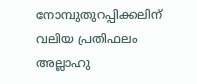നോമ്പുതുറപ്പിക്കലിന് വലിയ പ്രതിഫലം അല്ലാഹു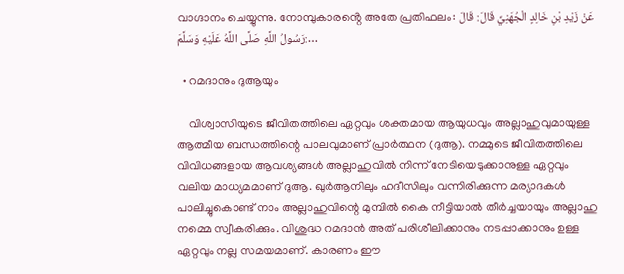വാഗ്ദാനം ചെയ്യുന്നു. നോമ്പുകാരൻ്റെ അതേ പ്രതിഫലം: عَنْ زَيْدِ بْنِ خَالِدٍ الْجُهَنِيِّ قَالَ: قَالَ رَسُولُ اللَّهِ صَلَّى اللَّهُ عَلَيْهِ وَسَلَّمَ:…

  • റമദാനും ദുആയും

    വിശ്വാസിയുടെ ജീവിതത്തിലെ ഏറ്റവും ശക്തമായ ആയുധവും അല്ലാഹുവുമായുള്ള ആത്മീയ ബന്ധത്തിന്റെ പാലവുമാണ് പ്രാർത്ഥന (ദുആ). നമ്മുടെ ജീവിതത്തിലെ വിവിധങ്ങളായ ആവശ്യങ്ങൾ അല്ലാഹുവിൽ നിന്ന് നേടിയെടുക്കാനുള്ള ഏറ്റവും വലിയ മാധ്യമമാണ് ദുആ. ഖുർആനിലും ഹദീസിലും വന്നിരിക്കുന്ന മര്യാദകൾ പാലിച്ചുകൊണ്ട് നാം അല്ലാഹുവിന്റെ മുമ്പിൽ കൈ നീട്ടിയാൽ തീർച്ചയായും അല്ലാഹു നമ്മെ സ്വീകരിക്കും. വിശുദ്ധ റമദാൻ അത് പരിശീലിക്കാനും നടപ്പാക്കാനും ഉള്ള ഏറ്റവും നല്ല സമയമാണ്. കാരണം ഈ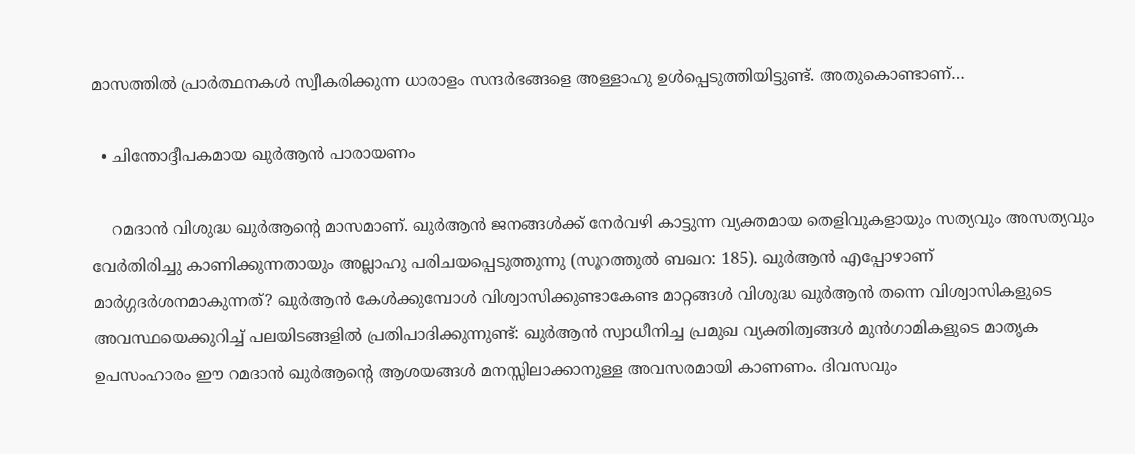മാസത്തിൽ പ്രാർത്ഥനകൾ സ്വീകരിക്കുന്ന ധാരാളം സന്ദർഭങ്ങളെ അള്ളാഹു ഉൾപ്പെടുത്തിയിട്ടുണ്ട്. അതുകൊണ്ടാണ്…

  • ചിന്തോദ്ദീപകമായ ഖുർആൻ പാരായണം

    റമദാൻ വിശുദ്ധ ഖുർആന്റെ മാസമാണ്. ഖുർആൻ ജനങ്ങൾക്ക് നേർവഴി കാട്ടുന്ന വ്യക്തമായ തെളിവുകളായും സത്യവും അസത്യവും വേർതിരിച്ചു കാണിക്കുന്നതായും അല്ലാഹു പരിചയപ്പെടുത്തുന്നു (സൂറത്തുൽ ബഖറ: 185). ഖുർആൻ എപ്പോഴാണ് മാർഗ്ഗദർശനമാകുന്നത്? ഖുർആൻ കേൾക്കുമ്പോൾ വിശ്വാസിക്കുണ്ടാകേണ്ട മാറ്റങ്ങൾ വിശുദ്ധ ഖുർആൻ തന്നെ വിശ്വാസികളുടെ അവസ്ഥയെക്കുറിച്ച് പലയിടങ്ങളിൽ പ്രതിപാദിക്കുന്നുണ്ട്: ഖുർആൻ സ്വാധീനിച്ച പ്രമുഖ വ്യക്തിത്വങ്ങൾ മുൻഗാമികളുടെ മാതൃക ഉപസംഹാരം ഈ റമദാൻ ഖുർആന്റെ ആശയങ്ങൾ മനസ്സിലാക്കാനുള്ള അവസരമായി കാണണം. ദിവസവും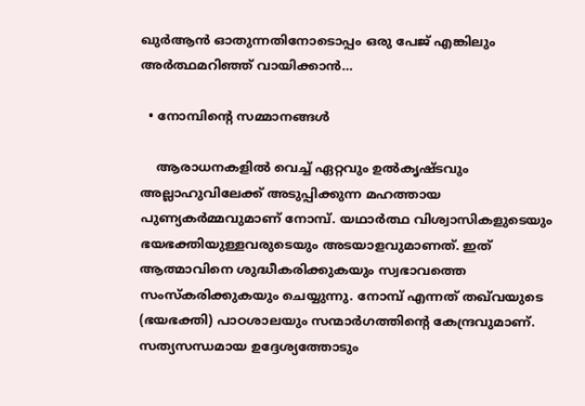ഖുർആൻ ഓതുന്നതിനോടൊപ്പം ഒരു പേജ് എങ്കിലും അർത്ഥമറിഞ്ഞ് വായിക്കാൻ…

  • നോമ്പിന്റെ സമ്മാനങ്ങൾ

    ആരാധനകളിൽ വെച്ച് ഏറ്റവും ഉൽകൃഷ്ടവും അല്ലാഹുവിലേക്ക് അടുപ്പിക്കുന്ന മഹത്തായ പുണ്യകർമ്മവുമാണ് നോമ്പ്. യഥാർത്ഥ വിശ്വാസികളുടെയും ഭയഭക്തിയുള്ളവരുടെയും അടയാളവുമാണത്. ഇത് ആത്മാവിനെ ശുദ്ധീകരിക്കുകയും സ്വഭാവത്തെ സംസ്കരിക്കുകയും ചെയ്യുന്നു. നോമ്പ് എന്നത് തഖ്‌വയുടെ (ഭയഭക്തി) പാഠശാലയും സന്മാർഗത്തിന്റെ കേന്ദ്രവുമാണ്. സത്യസന്ധമായ ഉദ്ദേശ്യത്തോടും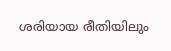ശരിയായ രീതിയിലും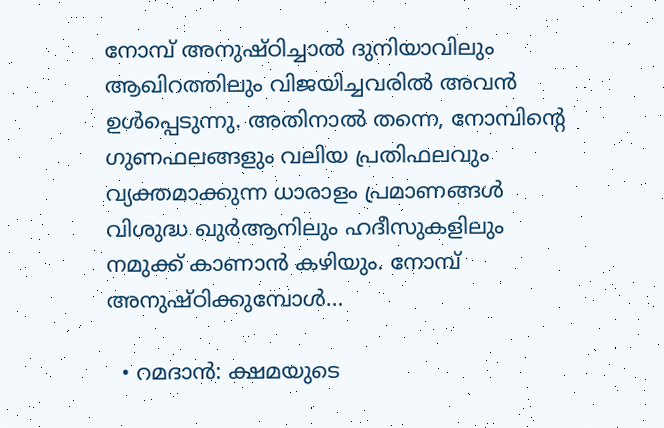നോമ്പ് അനുഷ്ഠിച്ചാൽ ദുനിയാവിലും ആഖിറത്തിലും വിജയിച്ചവരിൽ അവൻ ഉൾപ്പെടുന്നു. അതിനാൽ തന്നെ, നോമ്പിന്റെ ഗുണഫലങ്ങളും വലിയ പ്രതിഫലവും വ്യക്തമാക്കുന്ന ധാരാളം പ്രമാണങ്ങൾ വിശുദ്ധ ഖുർആനിലും ഹദീസുകളിലും നമുക്ക് കാണാൻ കഴിയും. നോമ്പ് അനുഷ്ഠിക്കുമ്പോൾ…

  • റമദാൻ: ക്ഷമയുടെ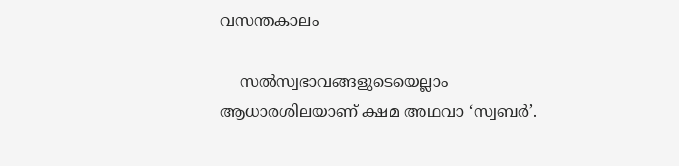വസന്തകാലം

    സൽസ്വഭാവങ്ങളുടെയെല്ലാം ആധാരശിലയാണ് ക്ഷമ അഥവാ ‘സ്വബർ’.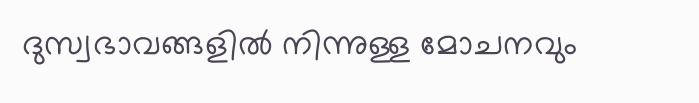ദുസ്വഭാവങ്ങളിൽ നിന്നുള്ള മോചനവും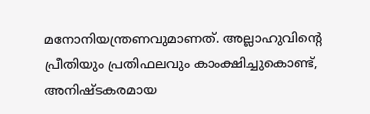മനോനിയന്ത്രണവുമാണത്. അല്ലാഹുവിന്റെ പ്രീതിയും പ്രതിഫലവും കാംക്ഷിച്ചുകൊണ്ട്, അനിഷ്ടകരമായ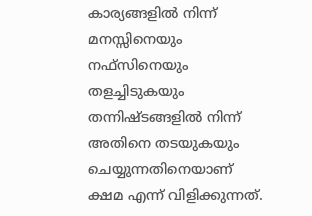കാര്യങ്ങളിൽ നിന്ന് മനസ്സിനെയും നഫ്സിനെയും തളച്ചിടുകയും തന്നിഷ്ടങ്ങളിൽ നിന്ന് അതിനെ തടയുകയും ചെയ്യുന്നതിനെയാണ് ക്ഷമ എന്ന് വിളിക്കുന്നത്.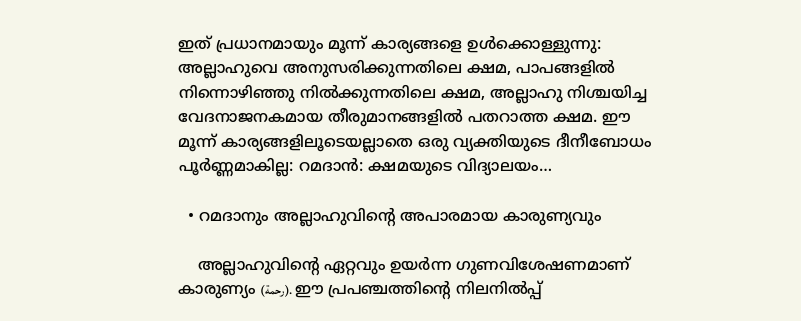ഇത് പ്രധാനമായും മൂന്ന് കാര്യങ്ങളെ ഉൾക്കൊള്ളുന്നു: അല്ലാഹുവെ അനുസരിക്കുന്നതിലെ ക്ഷമ, പാപങ്ങളിൽ നിന്നൊഴിഞ്ഞു നിൽക്കുന്നതിലെ ക്ഷമ, അല്ലാഹു നിശ്ചയിച്ച വേദനാജനകമായ തീരുമാനങ്ങളിൽ പതറാത്ത ക്ഷമ. ഈ മൂന്ന് കാര്യങ്ങളിലൂടെയല്ലാതെ ഒരു വ്യക്തിയുടെ ദീനീബോധം പൂർണ്ണമാകില്ല: റമദാൻ: ക്ഷമയുടെ വിദ്യാലയം…

  • റമദാനും അല്ലാഹുവിൻ്റെ അപാരമായ കാരുണ്യവും

    അല്ലാഹുവിന്റെ ഏറ്റവും ഉയർന്ന ഗുണവിശേഷണമാണ് കാരുണ്യം (رحمة). ഈ പ്രപഞ്ചത്തിന്റെ നിലനിൽപ്പ്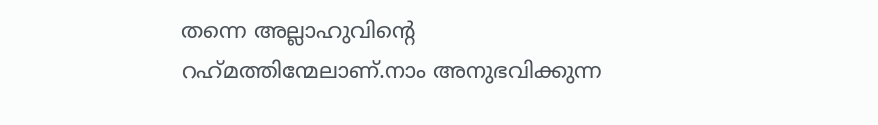തന്നെ അല്ലാഹുവിന്റെ റഹ്‌മത്തിന്മേലാണ്.നാം അനുഭവിക്കുന്ന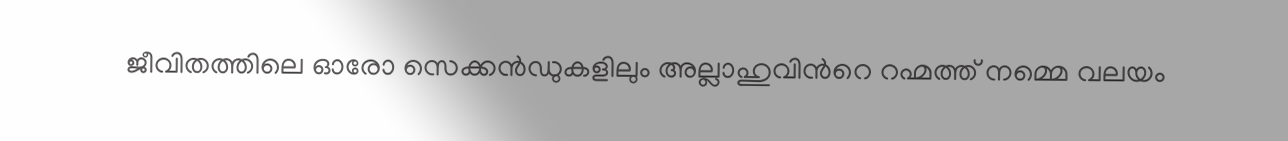ജീവിതത്തിലെ ഓരോ സെക്കൻഡുകളിലും അല്ലാഹുവിൻറെ റഹ്മത്ത് നമ്മെ വലയം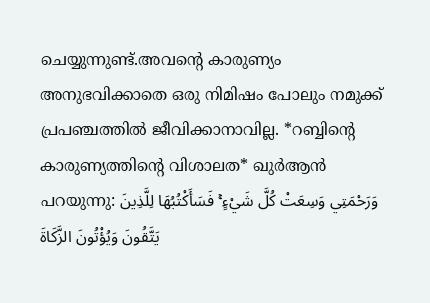ചെയ്യുന്നുണ്ട്.അവന്റെ കാരുണ്യം അനുഭവിക്കാതെ ഒരു നിമിഷം പോലും നമുക്ക് പ്രപഞ്ചത്തിൽ ജീവിക്കാനാവില്ല. *റബ്ബിന്റെ കാരുണ്യത്തിന്റെ വിശാലത* ഖുർആൻ പറയുന്നു: وَرَحْمَتِي وَسِعَتْ كُلَّ شَيْءٍ ۚ فَسَأَكْتُبُهَا لِلَّذِينَ يَتَّقُونَ وَيُؤْتُونَ الزَّكَاةَ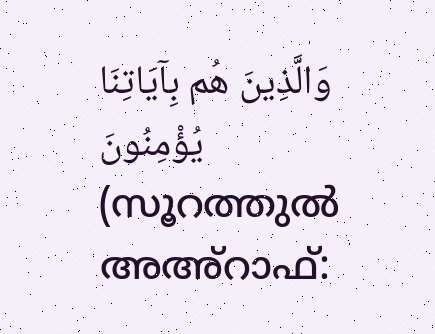وَالَّذِينَ هُم بِآيَاتِنَا يُؤْمِنُونَ (സൂറത്തുൽ അഅ്റാഫ്: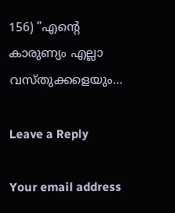156) ”എന്റെ കാരുണ്യം എല്ലാ വസ്തുക്കളെയും…

Leave a Reply

Your email address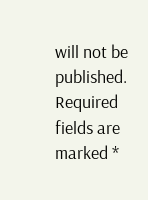will not be published. Required fields are marked *